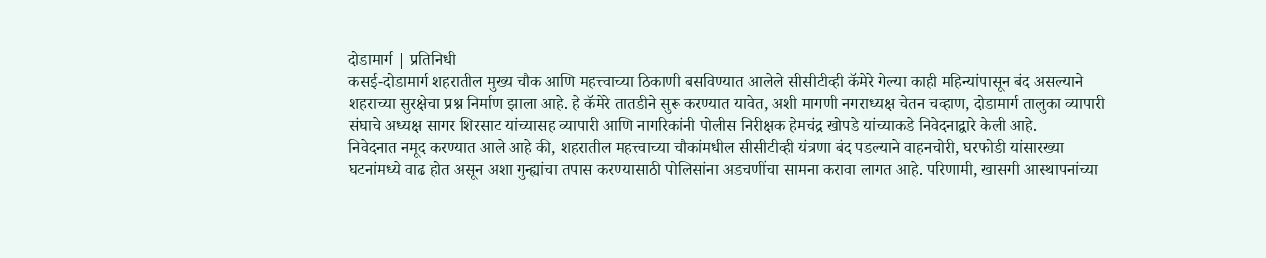दोडामार्ग | प्रतिनिधी
कसई-दोडामार्ग शहरातील मुख्य चौक आणि महत्त्वाच्या ठिकाणी बसविण्यात आलेले सीसीटीव्ही कॅमेरे गेल्या काही महिन्यांपासून बंद असल्याने शहराच्या सुरक्षेचा प्रश्न निर्माण झाला आहे. हे कॅमेरे तातडीने सुरू करण्यात यावेत, अशी मागणी नगराध्यक्ष चेतन चव्हाण, दोडामार्ग तालुका व्यापारी संघाचे अध्यक्ष सागर शिरसाट यांच्यासह व्यापारी आणि नागरिकांनी पोलीस निरीक्षक हेमचंद्र खोपडे यांच्याकडे निवेदनाद्वारे केली आहे.
निवेदनात नमूद करण्यात आले आहे की, शहरातील महत्त्वाच्या चौकांमधील सीसीटीव्ही यंत्रणा बंद पडल्याने वाहनचोरी, घरफोडी यांसारख्या घटनांमध्ये वाढ होत असून अशा गुन्ह्यांचा तपास करण्यासाठी पोलिसांना अडचणींचा सामना करावा लागत आहे. परिणामी, खासगी आस्थापनांच्या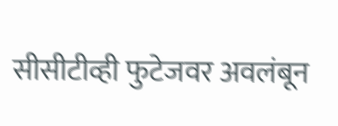सीसीटीव्ही फुटेजवर अवलंबून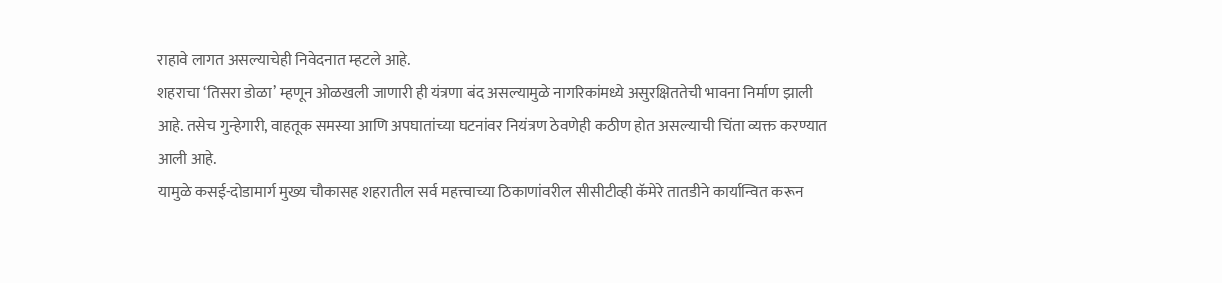राहावे लागत असल्याचेही निवेदनात म्हटले आहे.
शहराचा ‘तिसरा डोळा’ म्हणून ओळखली जाणारी ही यंत्रणा बंद असल्यामुळे नागरिकांमध्ये असुरक्षिततेची भावना निर्माण झाली आहे. तसेच गुन्हेगारी, वाहतूक समस्या आणि अपघातांच्या घटनांवर नियंत्रण ठेवणेही कठीण होत असल्याची चिंता व्यक्त करण्यात आली आहे.
यामुळे कसई-दोडामार्ग मुख्य चौकासह शहरातील सर्व महत्त्वाच्या ठिकाणांवरील सीसीटीव्ही कॅमेरे तातडीने कार्यान्वित करून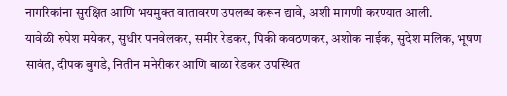नागरिकांना सुरक्षित आणि भयमुक्त वातावरण उपलब्ध करून द्यावे, अशी मागणी करण्यात आली.
यावेळी रुपेश मयेकर, सुधीर पनवेलकर, समीर रेडकर, पिकी कवठणकर, अशोक नाईक, सुदेश मलिक, भूषण सावंत, दीपक बुगडे, नितीन मनेरीकर आणि बाळा रेडकर उपस्थित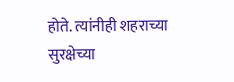होते. त्यांनीही शहराच्या सुरक्षेच्या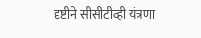दृष्टीने सीसीटीव्ही यंत्रणा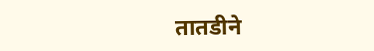तातडीने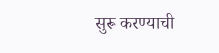सुरू करण्याची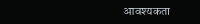आवश्यकता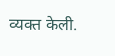व्यक्त केली.